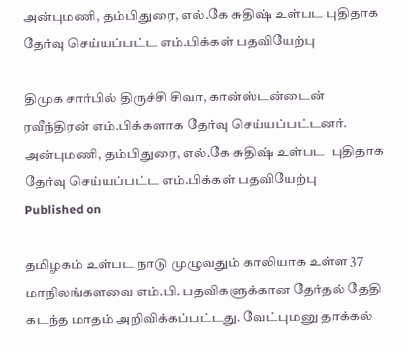அன்புமணி, தம்பிதுரை, எல்.கே சுதிஷ் உள்பட புதிதாக தேர்வு செய்யப்பட்ட எம்.பிக்கள் பதவியேற்பு

திமுக சார்பில் திருச்சி சிவா, கான்ஸ்டன்டைன் ரவீந்திரன் எம்.பிக்களாக தேர்வு செய்யப்பட்டனர்.
அன்புமணி, தம்பிதுரை, எல்.கே சுதிஷ் உள்பட  புதிதாக தேர்வு செய்யப்பட்ட எம்.பிக்கள் பதவியேற்பு
Published on

தமிழகம் உள்பட நாடு முழுவதும் காலியாக உள்ள 37 மாநிலங்களவை எம்.பி. பதவிகளுக்கான தேர்தல் தேதி கடந்த மாதம் அறிவிக்கப்பட்டது. வேட்புமனு தாக்கல்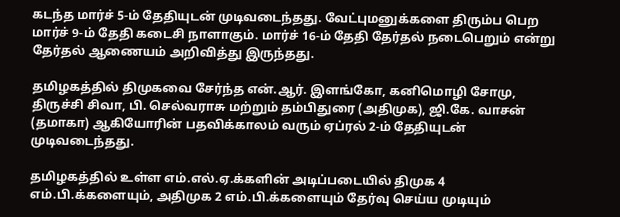கடந்த மார்ச் 5-ம் தேதியுடன் முடிவடைந்தது. வேட்புமனுக்களை திரும்ப பெற மார்ச் 9-ம் தேதி கடைசி நாளாகும். மார்ச் 16-ம் தேதி தேர்தல் நடைபெறும் என்று தேர்தல் ஆணையம் அறிவித்து இருந்தது.

தமிழகத்தில் திமுகவை சேர்ந்த என்.ஆர். இளங்கோ, கனிமொழி சோமு, திருச்சி சிவா, பி. செல்வராசு மற்றும் தம்பிதுரை (அதிமுக), ஜி.கே. வாசன் (தமாகா) ஆகியோரின் பதவிக்காலம் வரும் ஏப்ரல் 2-ம் தேதியுடன் முடிவடைந்தது.

தமிழகத்தில் உள்ள எம்.எல்.ஏ.க்களின் அடிப்படையில் திமுக 4 எம்.பி.க்களையும், அதிமுக 2 எம்.பி.க்களையும் தேர்வு செய்ய முடியும்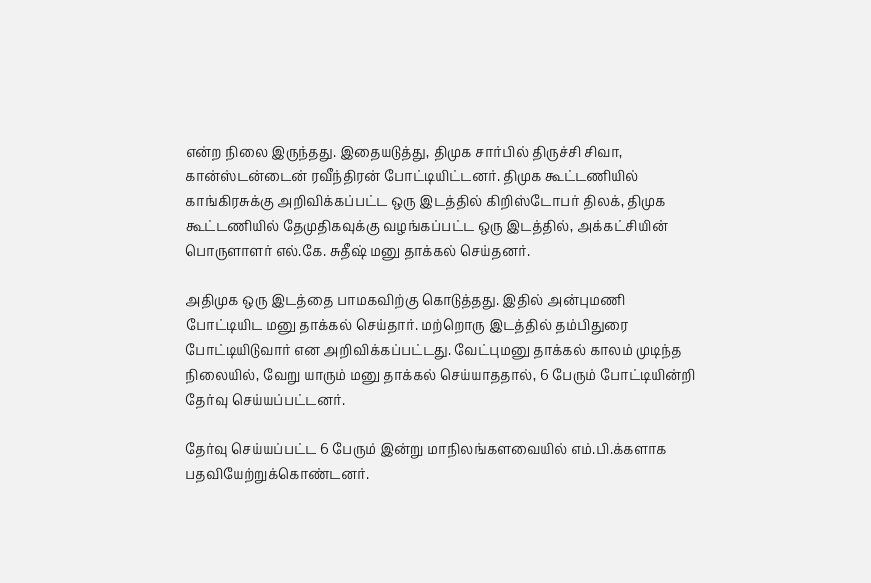என்ற நிலை இருந்தது. இதையடுத்து, திமுக சார்பில் திருச்சி சிவா, கான்ஸ்டன்டைன் ரவீந்திரன் போட்டியிட்டனர். திமுக கூட்டணியில் காங்கிரசுக்கு அறிவிக்கப்பட்ட ஒரு இடத்தில் கிறிஸ்டோபர் திலக், திமுக கூட்டணியில் தேமுதிகவுக்கு வழங்கப்பட்ட ஒரு இடத்தில், அக்கட்சியின் பொருளாளர் எல்.கே. சுதீஷ் மனு தாக்கல் செய்தனர்.

அதிமுக ஒரு இடத்தை பாமகவிற்கு கொடுத்தது. இதில் அன்புமணி போட்டியிட மனு தாக்கல் செய்தார். மற்றொரு இடத்தில் தம்பிதுரை போட்டியிடுவார் என அறிவிக்கப்பட்டது. வேட்புமனு தாக்கல் காலம் முடிந்த நிலையில், வேறு யாரும் மனு தாக்கல் செய்யாததால், 6 பேரும் போட்டியின்றி தேர்வு செய்யப்பட்டனர்.

தேர்வு செய்யப்பட்ட 6 பேரும் இன்று மாநிலங்களவையில் எம்.பி.க்களாக பதவியேற்றுக்கொண்டனர்.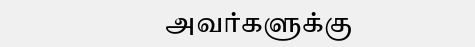அவர்களுக்கு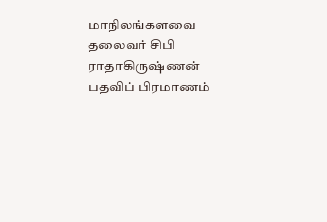மாநிலங்களவை தலைவர் சிபி ராதாகிருஷ்ணன் பதவிப் பிரமாணம்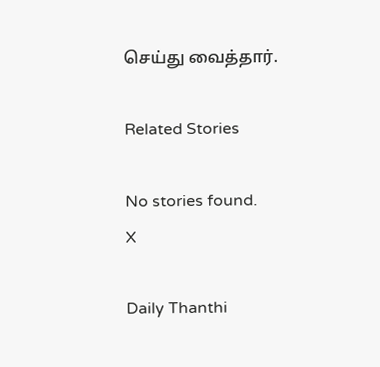செய்து வைத்தார்.

Related Stories

No stories found.
X

Daily Thanthi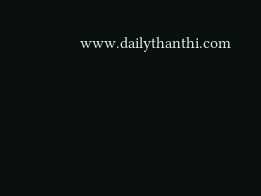www.dailythanthi.com